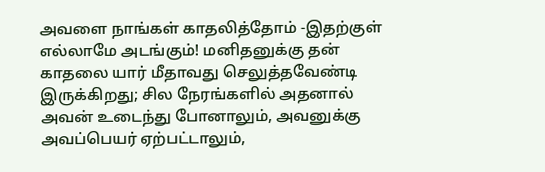அவளை நாங்கள் காதலித்தோம் -இதற்குள் எல்லாமே அடங்கும்! மனிதனுக்கு தன் காதலை யார் மீதாவது செலுத்தவேண்டி இருக்கிறது; சில நேரங்களில் அதனால் அவன் உடைந்து போனாலும், அவனுக்கு அவப்பெயர் ஏற்பட்டாலும்,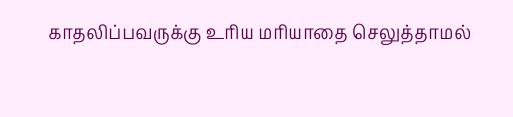காதலிப்பவருக்கு உரிய மரியாதை செலுத்தாமல்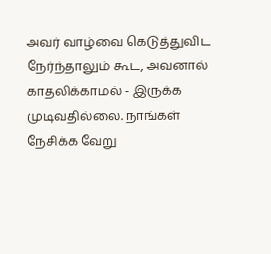அவர் வாழ்வை கெடுத்துவிட நேர்ந்தாலும் கூட, அவனால் காதலிக்காமல் - இருக்க முடிவதில்லை. நாங்கள் நேசிக்க வேறு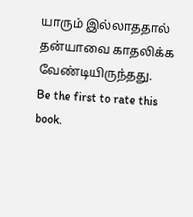யாரும் இல்லாததால் தன்யாவை காதலிக்க வேண்டியிருந்தது.
Be the first to rate this book.